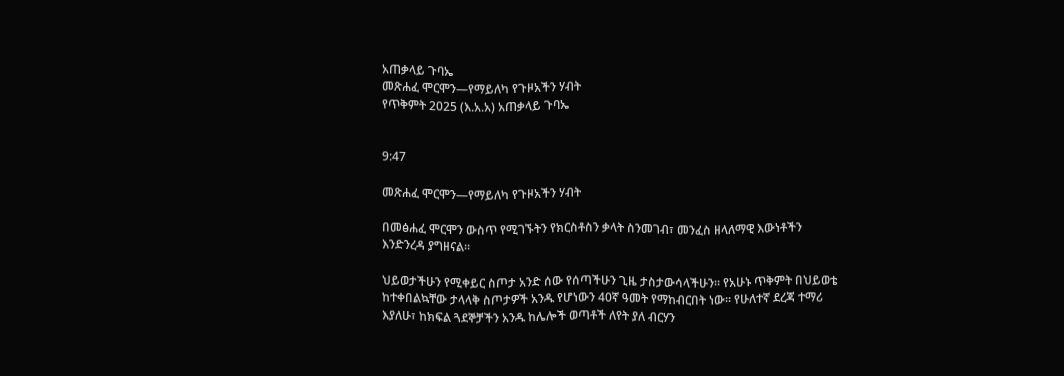አጠቃላይ ጉባኤ
መጽሐፈ ሞርሞን—የማይለካ የጉዞአችን ሃብት
የጥቅምት 2025 (እ.አ.አ) አጠቃላይ ጉባኤ


9:47

መጽሐፈ ሞርሞን—የማይለካ የጉዞአችን ሃብት

በመፅሐፈ ሞርሞን ውስጥ የሚገኙትን የክርስቶስን ቃላት ስንመገብ፣ መንፈስ ዘላለማዊ እውነቶችን እንድንረዳ ያግዘናል።

ህይወታችሁን የሚቀይር ስጦታ አንድ ሰው የሰጣችሁን ጊዜ ታስታውሳላችሁን። የአሁኑ ጥቅምት በህይወቴ ከተቀበልኳቸው ታላላቅ ስጦታዎች አንዱ የሆነውን 40ኛ ዓመት የማከብርበት ነው። የሁለተኛ ደረጃ ተማሪ እያለሁ፣ ከክፍል ጓደኞቻችን አንዱ ከሌሎች ወጣቶች ለየት ያለ ብርሃን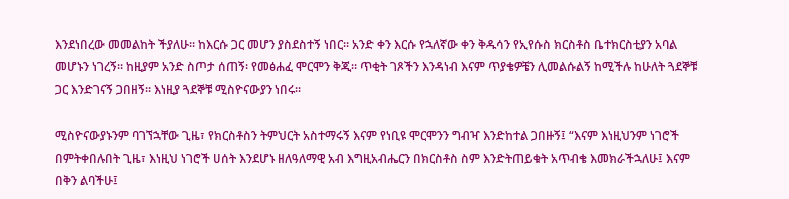እንደነበረው መመልከት ችያለሁ። ከእርሱ ጋር መሆን ያስደስተኝ ነበር። አንድ ቀን እርሱ የኋለኛው ቀን ቅዱሳን የኢየሱስ ክርስቶስ ቤተክርስቲያን አባል መሆኑን ነገረኝ። ከዚያም አንድ ስጦታ ሰጠኝ፡ የመፅሐፈ ሞርሞን ቅጂ። ጥቂት ገጾችን እንዳነብ እናም ጥያቄዎቼን ሊመልሱልኝ ከሚችሉ ከሁለት ጓደኞቹ ጋር እንድገናኝ ጋበዘኝ። እነዚያ ጓደኞቹ ሚስዮናውያን ነበሩ።

ሚስዮናውያኑንም ባገኘኋቸው ጊዜ፣ የክርስቶስን ትምህርት አስተማሩኝ እናም የነቢዩ ሞርሞንን ግብዣ እንድከተል ጋበዙኝ፤ “እናም እነዚህንም ነገሮች በምትቀበሉበት ጊዜ፣ እነዚህ ነገሮች ሀሰት እንደሆኑ ዘለዓለማዊ አብ እግዚአብሔርን በክርስቶስ ስም እንድትጠይቁት አጥብቄ እመክራችኋለሁ፤ እናም በቅን ልባችሁ፤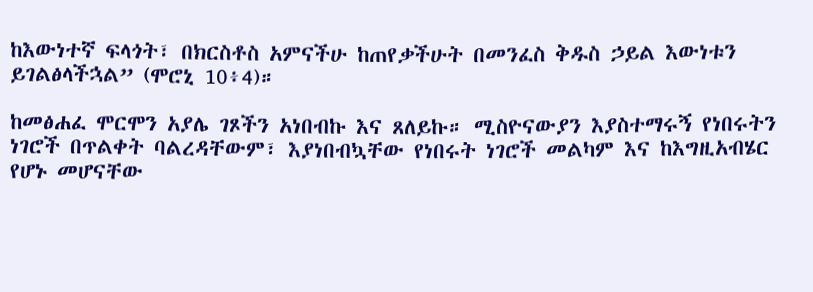ከእውነተኛ ፍላጎት፣ በክርስቶስ አምናችሁ ከጠየቃችሁት በመንፈስ ቅዱስ ኃይል እውነቱን ይገልፅላችኋል” (ሞሮኒ 10፥4)።

ከመፅሐፈ ሞርሞን አያሌ ገጾችን አነበብኩ እና ጸለይኩ። ሚስዮናውያን እያስተማሩኝ የነበሩትን ነገሮች በጥልቀት ባልረዳቸውም፣ እያነበብኳቸው የነበሩት ነገሮች መልካም እና ከእግዚአብሄር የሆኑ መሆናቸው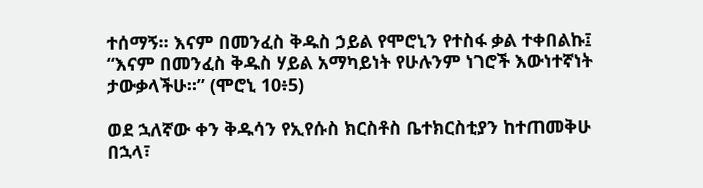ተሰማኝ። እናም በመንፈስ ቅዱስ ኃይል የሞሮኒን የተስፋ ቃል ተቀበልኩ፤ “እናም በመንፈስ ቅዱስ ሃይል አማካይነት የሁሉንም ነገሮች እውነተኛነት ታውቃላችሁ።” (ሞሮኒ 10፥5)

ወደ ኋለኛው ቀን ቅዱሳን የኢየሱስ ክርስቶስ ቤተክርስቲያን ከተጠመቅሁ በኋላ፣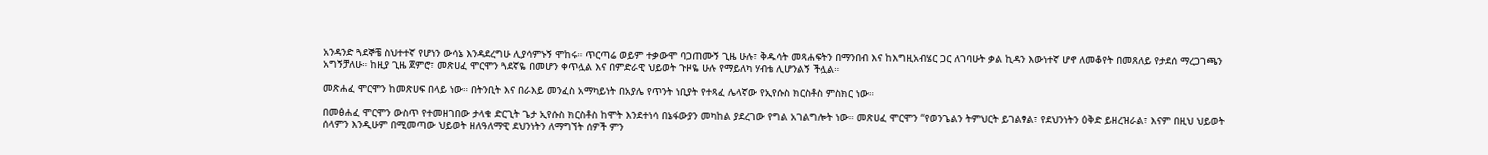አንዳንድ ጓደኞቼ ስህተተኛ የሆነን ውሳኔ እንዳደረግሁ ሊያሳምኑኝ ሞከሩ። ጥርጣሬ ወይም ተቃውሞ ባጋጠሙኝ ጊዜ ሁሉ፣ ቅዱሳት መጻሐፍትን በማንበብ እና ከእግዚአብሄር ጋር ለገባሁት ቃል ኪዳን እውነተኛ ሆኖ ለመቆየት በመጸለይ የታደሰ ማረጋገጫን አግኝቻለሁ። ከዚያ ጊዜ ጀምሮ፣ መጽሀፈ ሞርሞን ጓደኛዬ በመሆን ቀጥሏል እና በምድራዊ ህይወት ጉዞዬ ሁሉ የማይለካ ሃብቴ ሊሆንልኝ ችሏል።

መጽሐፈ ሞርሞን ከመጽሀፍ በላይ ነው። በትንቢት እና በራእይ መንፈስ አማካይነት በአያሌ የጥንት ነቢያት የተጻፈ ሌላኛው የኢየሱስ ክርስቶስ ምስክር ነው።

በመፅሐፈ ሞርሞን ውስጥ የተመዘገበው ታላቁ ድርጊት ጌታ ኢየሱስ ክርስቶስ ከሞት እንደተነሳ በኔፋውያን መካከል ያደረገው የግል አገልግሎት ነው። መጽሀፈ ሞርሞን “የወንጌልን ትምህርት ይገልፃል፣ የደህንነትን ዕቅድ ይዘረዝራል፣ እናም በዚህ ህይወት ሰላምን እንዲሁም በሚመጣው ህይወት ዘለዓለማዊ ደህንነትን ለማግኘት ሰዎች ምን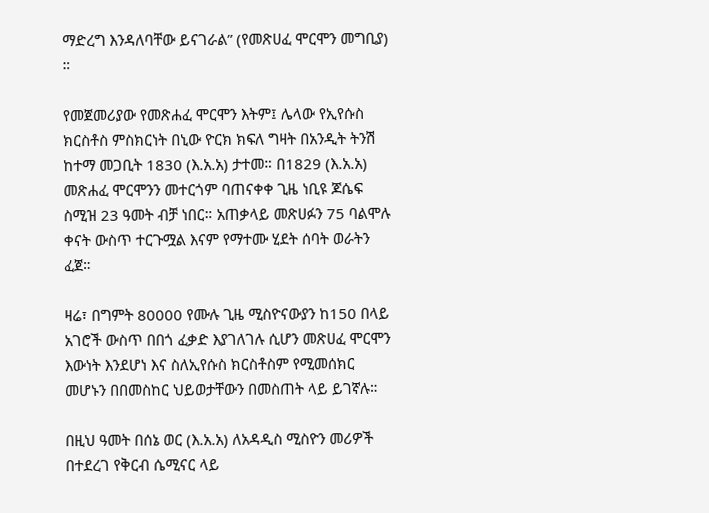ማድረግ እንዳለባቸው ይናገራል” (የመጽሀፈ ሞርሞን መግቢያ) ።

የመጀመሪያው የመጽሐፈ ሞርሞን እትም፤ ሌላው የኢየሱስ ክርስቶስ ምስክርነት በኒው ዮርክ ክፍለ ግዛት በአንዲት ትንሽ ከተማ መጋቢት 1830 (እ.አ.አ) ታተመ። በ1829 (እ.አ.አ) መጽሐፈ ሞርሞንን መተርጎም ባጠናቀቀ ጊዜ ነቢዩ ጆሴፍ ስሚዝ 23 ዓመት ብቻ ነበር። አጠቃላይ መጽሀፉን 75 ባልሞሉ ቀናት ውስጥ ተርጉሟል እናም የማተሙ ሂደት ሰባት ወራትን ፈጀ።

ዛሬ፣ በግምት 80000 የሙሉ ጊዜ ሚስዮናውያን ከ150 በላይ አገሮች ውስጥ በበጎ ፈቃድ እያገለገሉ ሲሆን መጽሀፈ ሞርሞን እውነት እንደሆነ እና ስለኢየሱስ ክርስቶስም የሚመሰክር መሆኑን በበመስከር ህይወታቸውን በመስጠት ላይ ይገኛሉ።

በዚህ ዓመት በሰኔ ወር (እ.አ.አ) ለአዳዲስ ሚስዮን መሪዎች በተደረገ የቅርብ ሴሚናር ላይ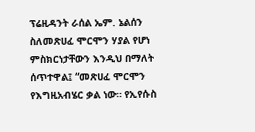ፕሬዚዳንት ራሰል ኤም. ኔልሰን ስለመጽሀፈ ሞርሞን ሃያል የሆነ ምስክርነታቸውን እንዲህ በማለት ሰጥተዋል፤ “መጽሀፈ ሞርሞን የእግዚአብሄር ቃል ነው። የኢየሱስ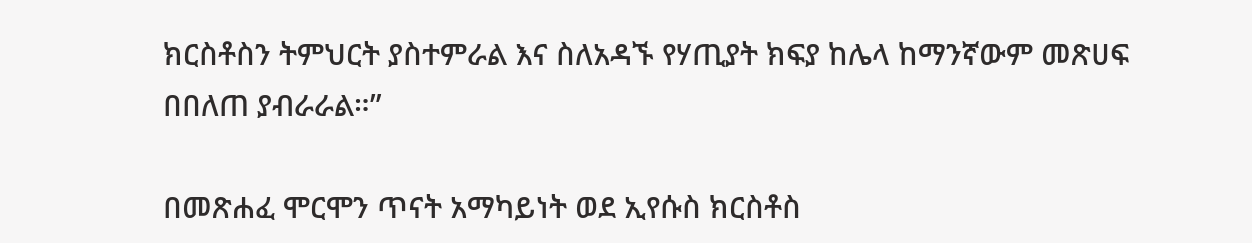ክርስቶስን ትምህርት ያስተምራል እና ስለአዳኙ የሃጢያት ክፍያ ከሌላ ከማንኛውም መጽሀፍ በበለጠ ያብራራል።”

በመጽሐፈ ሞርሞን ጥናት አማካይነት ወደ ኢየሱስ ክርስቶስ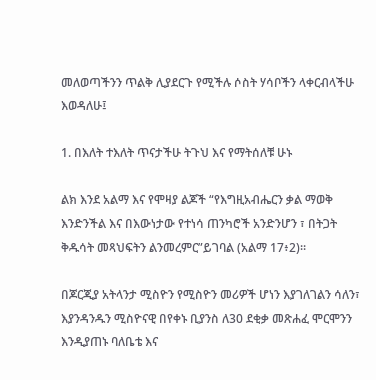መለወጣችንን ጥልቅ ሊያደርጉ የሚችሉ ሶስት ሃሳቦችን ላቀርብላችሁ እወዳለሁ፤

1. በእለት ተእለት ጥናታችሁ ትጉህ እና የማትሰለቹ ሁኑ

ልክ እንደ አልማ እና የሞዛያ ልጆች “የእግዚአብሔርን ቃል ማወቅ እንድንችል እና በእውነታው የተነሳ ጠንካሮች አንድንሆን ፣ በትጋት ቅዱሳት መጻህፍትን ልንመረምር”ይገባል (አልማ 17፥2)።

በጆርጂያ አትላንታ ሚስዮን የሚስዮን መሪዎች ሆነን እያገለገልን ሳለን፣ እያንዳንዱን ሚስዮናዊ በየቀኑ ቢያንስ ለ30 ደቂቃ መጽሐፈ ሞርሞንን እንዲያጠኑ ባለቤቴ እና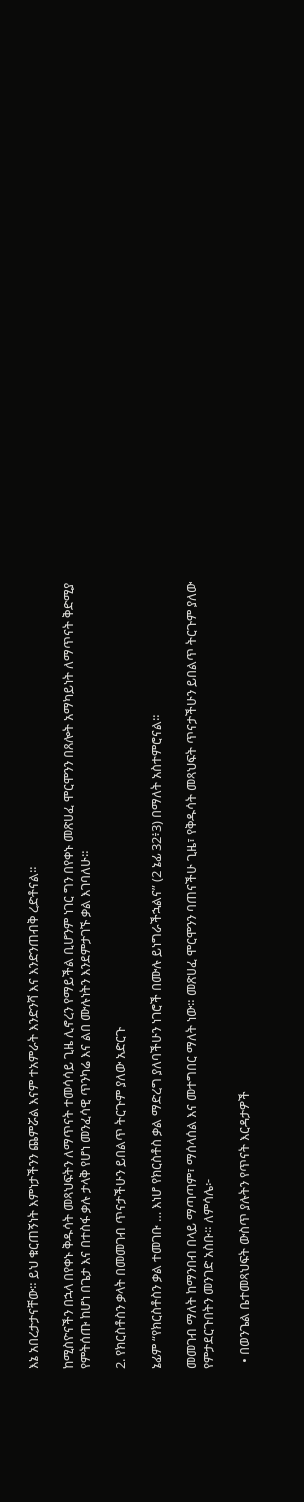እኔ አበረታታናቸው። ይህ ቁርጠኝነት እምነታችንን ጨምሯል እናም ተአምራት እንድንሻ እና እንድንጠብቅ ረድቶናል።

ከሚስዮናችን በኋላ በየቀኑ ቅዱሳት መጻህፍትን ለማጥናት ተመሳሳይ ጊዜ ሊኖረን የማይችል ቢሆንም ነገር ግን በየቀኑ መጽሀፈ ሞርሞንን በጸሎት አማካይነት ለማጥናት ቅድሚያ የምትሰጡ ከሆነ በጌታ እና በተስፋ ቃሉ ታላቅ የሆነ መንፈሳዊ ጥንካሬ እና ልበ ሙሉነትን እንደምታገኙ ቃል እገባለሁ።

2. የክርስቶስን ቃላት በመመገብ ጥናታችሁን ይበልጥ ትርጉም ያለው አድርጉ

ኔፊም “የክርስቶስን ቃል ተመገቡ … እነሆ የክርስቶስ ቃል ማድረግ ያለባችሁን ነገሮች በሙሉ ይነግራችኋልና” (2 ኔፊ 32፥3) በማለት አስተምሮናል።

መመገብ ማለት ከማንበብ በላይ ማጣጣም፣ ማሰላሰል እና መተግበር ማለት ነው። መጽሀፈ ሞርሞንን ባጠናችሁ ጊዜ፣ የቅዱሳት መጻህፍት ጥናታችሁን ይበልጥ ትርጉም ያለው የምታደርጉበትን መንገድ አስቡ። ለምሳሌ፦

  • በወንጌል ቤተመጻህፍት ውስጥ ያሉትን የጥናት እርዳታዎች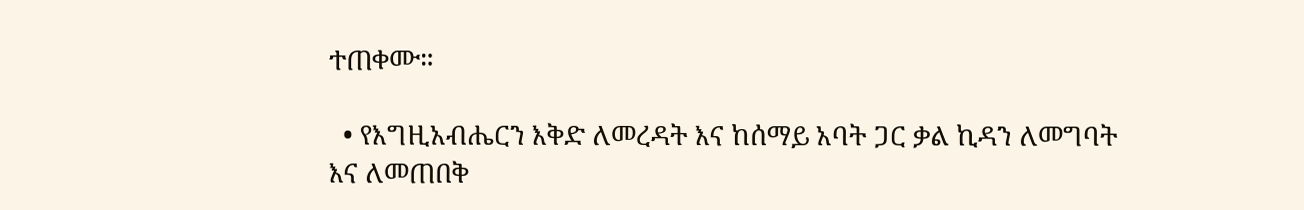ተጠቀሙ።

  • የእግዚአብሔርን እቅድ ለመረዳት እና ከሰማይ አባት ጋር ቃል ኪዳን ለመግባት እና ለመጠበቅ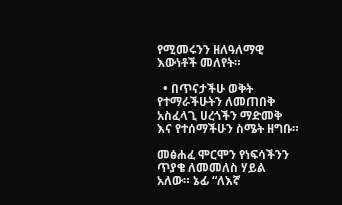የሚመሩንን ዘለዓለማዊ እውነቶች መለየት።

  • በጥናታችሁ ወቅት የተማራችሁትን ለመጠበቅ አስፈላጊ ሀረጎችን ማድመቅ እና የተሰማችሁን ስሜት ዘግቡ።

መፅሐፈ ሞርሞን የነፍሳችንን ጥያቄ ለመመለስ ሃይል አለው። ኔፊ “ለእኛ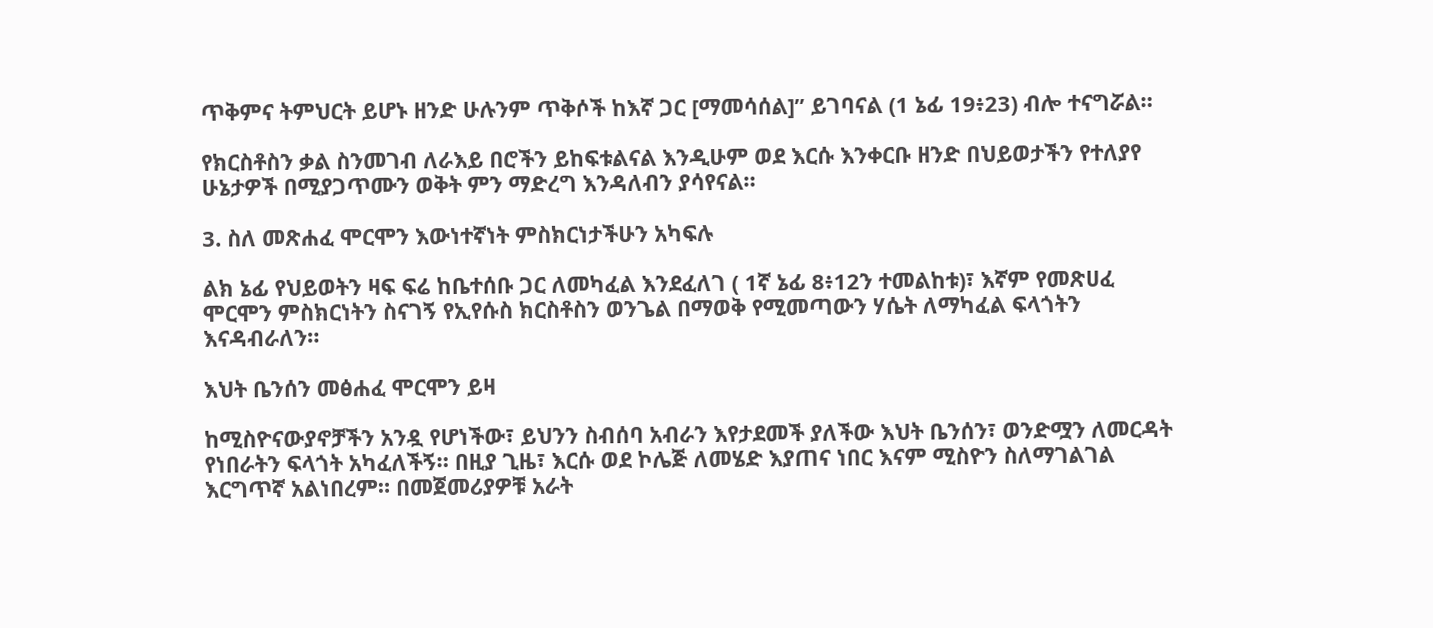ጥቅምና ትምህርት ይሆኑ ዘንድ ሁሉንም ጥቅሶች ከእኛ ጋር [ማመሳሰል]” ይገባናል (1 ኔፊ 19፥23) ብሎ ተናግሯል።

የክርስቶስን ቃል ስንመገብ ለራእይ በሮችን ይከፍቱልናል እንዲሁም ወደ እርሱ እንቀርቡ ዘንድ በህይወታችን የተለያየ ሁኔታዎች በሚያጋጥሙን ወቅት ምን ማድረግ እንዳለብን ያሳየናል።

3. ስለ መጽሐፈ ሞርሞን እውነተኛነት ምስክርነታችሁን አካፍሉ

ልክ ኔፊ የህይወትን ዛፍ ፍሬ ከቤተሰቡ ጋር ለመካፈል እንደፈለገ ( 1ኛ ኔፊ 8፥12ን ተመልከቱ)፣ እኛም የመጽሀፈ ሞርሞን ምስክርነትን ስናገኝ የኢየሱስ ክርስቶስን ወንጌል በማወቅ የሚመጣውን ሃሴት ለማካፈል ፍላጎትን እናዳብራለን።

እህት ቤንሰን መፅሐፈ ሞርሞን ይዛ

ከሚስዮናውያኖቻችን አንዷ የሆነችው፣ ይህንን ስብሰባ አብራን እየታደመች ያለችው እህት ቤንሰን፣ ወንድሟን ለመርዳት የነበራትን ፍላጎት አካፈለችኝ። በዚያ ጊዜ፣ እርሱ ወደ ኮሌጅ ለመሄድ እያጠና ነበር እናም ሚስዮን ስለማገልገል እርግጥኛ አልነበረም። በመጀመሪያዎቹ አራት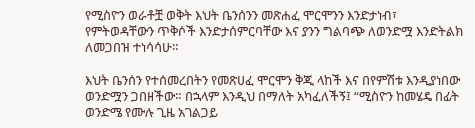የሚስዮን ወራቶቿ ወቅት እህት ቤንሰንን መጽሐፈ ሞርሞንን እንድታነብ፣ የምትወዳቸውን ጥቅሶች እንድታሰምርባቸው እና ያንን ግልባጭ ለወንድሟ እንድትልክ ለመጋበዝ ተነሳሳሁ።

እህት ቤንሰን የተሰመረበትን የመጽሀፈ ሞርሞን ቅጂ ላከች እና በየምሽቱ እንዲያነበው ወንድሟን ጋበዘችው። በኋላም እንዲህ በማለት አካፈለችኝ፤ “ሚስዮን ከመሄዴ በፊት ወንድሜ የሙሉ ጊዜ አገልጋይ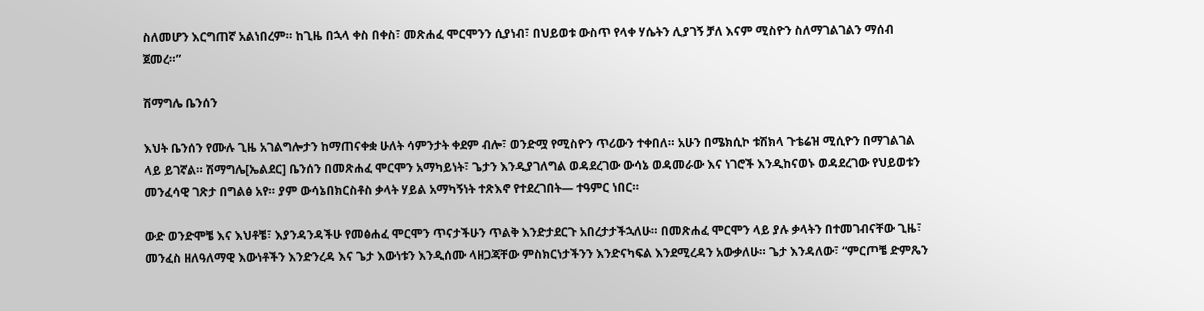ስለመሆን እርግጠኛ አልነበረም። ከጊዜ በኋላ ቀስ በቀስ፣ መጽሐፈ ሞርሞንን ሲያነብ፣ በህይወቱ ውስጥ የላቀ ሃሴትን ሊያገኝ ቻለ እናም ሚስዮን ስለማገልገልን ማሰብ ጀመረ።”

ሽማግሌ ቤንሰን

እህት ቤንሰን የሙሉ ጊዜ አገልግሎታን ከማጠናቀቋ ሁለት ሳምንታት ቀደም ብሎ፣ ወንድሟ የሚስዮን ጥሪውን ተቀበለ። አሁን በሜክሲኮ ቱሽክላ ጉቴሬዝ ሚሲዮን በማገልገል ላይ ይገኛል። ሽማግሌ[ኤልደር] ቤንሰን በመጽሐፈ ሞርሞን አማካይነት፣ ጌታን እንዲያገለግል ወዳደረገው ውሳኔ ወዳመራው እና ነገሮች እንዲከናወኑ ወዳደረገው የህይወቱን መንፈሳዊ ገጽታ በግልፅ አየ። ያም ውሳኔበክርስቶስ ቃላት ሃይል አማካኝነት ተጽእኖ የተደረገበት— ተዓምር ነበር።

ውድ ወንድሞቼ እና እህቶቼ፣ እያንዳንዳችሁ የመፅሐፈ ሞርሞን ጥናታችሁን ጥልቅ እንድታደርጉ አበረታታችኋለሁ። በመጽሐፈ ሞርሞን ላይ ያሉ ቃላትን በተመገብናቸው ጊዜ፣ መንፈስ ዘለዓለማዊ እውነቶችን እንድንረዳ እና ጌታ እውነቱን እንዲሰሙ ላዘጋጃቸው ምስክርነታችንን እንድናካፍል እንደሚረዳን አውቃለሁ። ጌታ እንዳለው፣ “ምርጦቼ ድምጼን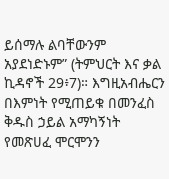ይሰማሉ ልባቸውንም አያደነድኑም” (ትምህርት እና ቃል ኪዳኖች 29፥7)። እግዚአብሔርን በእምነት የሚጠይቁ በመንፈስ ቅዱስ ኃይል አማካኝነት የመጽሀፈ ሞርሞንን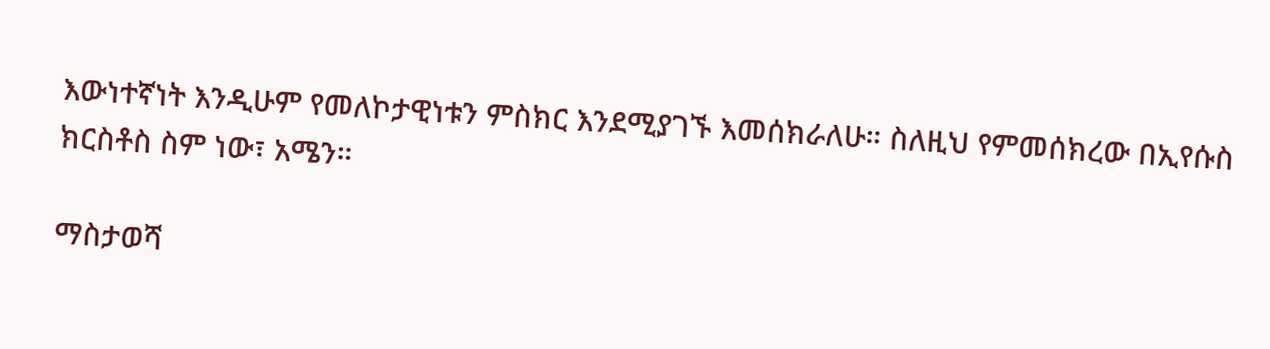እውነተኛነት እንዲሁም የመለኮታዊነቱን ምስክር እንደሚያገኙ እመሰክራለሁ። ስለዚህ የምመሰክረው በኢየሱስ ክርስቶስ ስም ነው፣ አሜን።

ማስታወሻ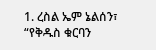1. ረስል ኤም ኔልሰን፣ “የቅዱስ ቁርባን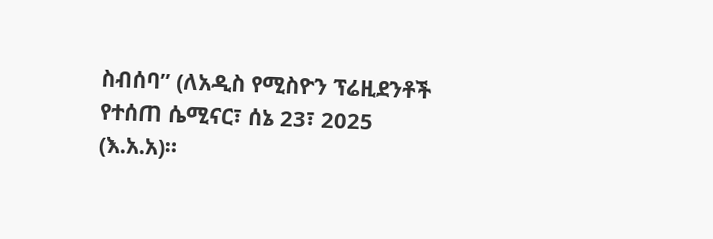ስብሰባ” (ለአዲስ የሚስዮን ፕሬዚደንቶች የተሰጠ ሴሚናር፣ ሰኔ 23፣ 2025 (እ.አ.አ)።